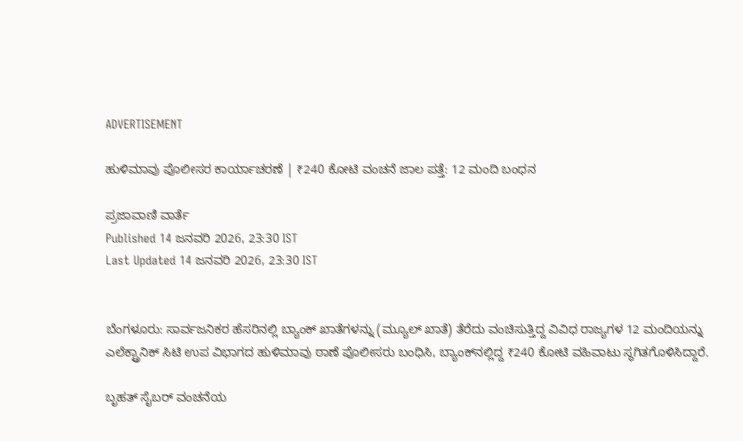ADVERTISEMENT

ಹುಳಿಮಾವು ಪೊಲೀಸರ ಕಾರ್ಯಾಚರಣೆ | ₹240 ಕೋಟಿ ವಂಚನೆ ಜಾಲ ಪತ್ತೆ: 12 ಮಂದಿ ಬಂಧನ

ಪ್ರಜಾವಾಣಿ ವಾರ್ತೆ
Published 14 ಜನವರಿ 2026, 23:30 IST
Last Updated 14 ಜನವರಿ 2026, 23:30 IST


ಬೆಂಗಳೂರು: ಸಾರ್ವಜನಿಕರ ಹೆಸರಿನಲ್ಲಿ ಬ್ಯಾಂಕ್‌ ಖಾತೆಗಳನ್ನು (ಮ್ಯೂಲ್‌ ಖಾತೆ) ತೆರೆದು ವಂಚಿಸುತ್ತಿದ್ದ ವಿವಿಧ ರಾಜ್ಯಗಳ 12 ಮಂದಿಯನ್ನು ಎಲೆಕ್ಟ್ರಾನಿಕ್‌ ಸಿಟಿ ಉಪ ವಿಭಾಗದ ಹುಳಿಮಾವು ಠಾಣೆ ಪೊಲೀಸರು ಬಂಧಿಸಿ, ಬ್ಯಾಂಕ್‌ನಲ್ಲಿದ್ದ ₹240 ಕೋಟಿ ವಹಿವಾಟು ಸ್ಥಗಿತಗೊಳಿಸಿದ್ದಾರೆ.

ಬೃಹತ್‌ ಸೈಬರ್ ವಂಚನೆಯ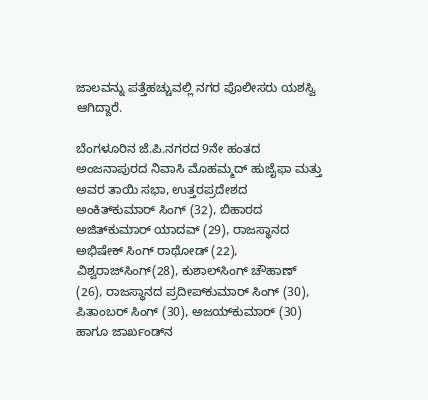ಜಾಲವನ್ನು ಪತ್ತೆಹಚ್ಚುವಲ್ಲಿ ನಗರ ಪೊಲೀಸರು ಯಶಸ್ವಿ ಆಗಿದ್ದಾರೆ.

ಬೆಂಗಳೂರಿನ ಜೆ.ಪಿ.ನಗರದ 9ನೇ ಹಂತದ ಅಂಜನಾಪುರದ ನಿವಾಸಿ ಮೊಹಮ್ಮದ್ ಹುಜೈಫಾ ಮತ್ತು ಅವರ ತಾಯಿ ಸಭಾ, ಉತ್ತರಪ್ರದೇಶದ ಅಂಕಿತ್‌ಕುಮಾರ್ ಸಿಂಗ್‌ (32), ಬಿಹಾರದ ಅಜಿತ್‌ಕುಮಾರ್ ಯಾದವ್‌ (29), ರಾಜಸ್ಥಾನದ ಅಭಿಷೇಕ್‌ ಸಿಂಗ್‌ ರಾಥೋಡ್‌ (22), ವಿಶ್ವರಾಜ್‌ಸಿಂಗ್‌(28), ಕುಶಾಲ್‌ಸಿಂಗ್‌ ಚೌಹಾಣ್‌ (26), ರಾಜಸ್ಥಾನದ ಪ್ರದೀಪ್‌ಕುಮಾರ್ ಸಿಂಗ್‌ (30), ಪಿತಾಂಬರ್‌ ಸಿಂಗ್‌ (30), ಅಜಯ್‌ಕುಮಾರ್ (30) ಹಾಗೂ ಜಾರ್ಖಂಡ್‌ನ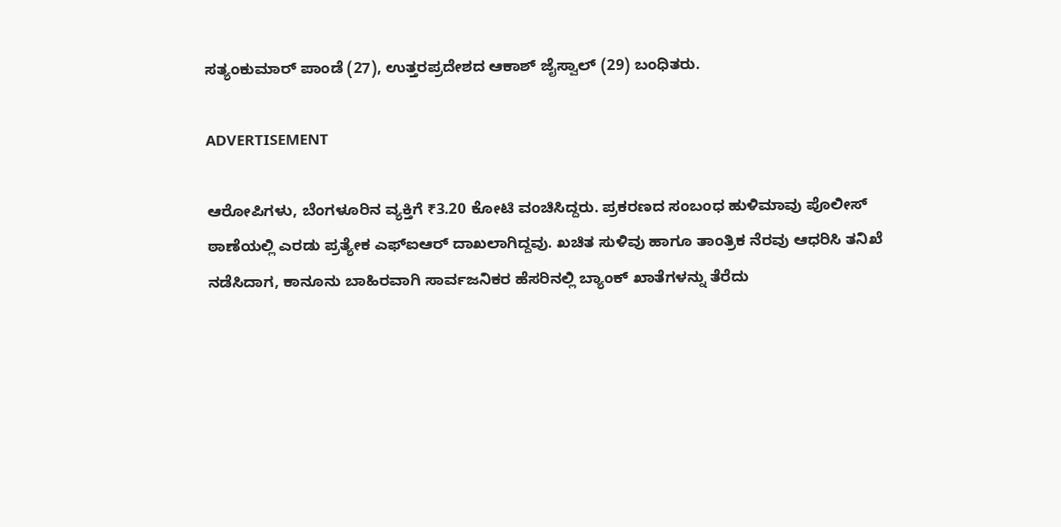ಸತ್ಯಂಕುಮಾರ್ ಪಾಂಡೆ (27), ಉತ್ತರಪ್ರದೇಶದ ಆಕಾಶ್‌ ಜೈಸ್ವಾಲ್‌ (29) ಬಂಧಿತರು.

ADVERTISEMENT

ಆರೋಪಿಗಳು, ಬೆಂಗಳೂರಿನ ವ್ಯಕ್ತಿಗೆ ₹3.20 ಕೋಟಿ ವಂಚಿಸಿದ್ದರು. ಪ್ರಕರಣದ ಸಂಬಂಧ ಹುಳಿಮಾವು ಪೊಲೀಸ್ ಠಾಣೆಯಲ್ಲಿ ಎರಡು ಪ್ರತ್ಯೇಕ ಎಫ್‌ಐಆರ್‌ ದಾಖಲಾಗಿದ್ದವು. ಖಚಿತ ಸುಳಿವು ಹಾಗೂ ತಾಂತ್ರಿಕ ನೆರವು ಆಧರಿಸಿ ತನಿಖೆ ನಡೆಸಿದಾಗ, ಕಾನೂನು ಬಾಹಿರವಾಗಿ ಸಾರ್ವಜನಿಕರ ಹೆಸರಿನಲ್ಲಿ ಬ್ಯಾಂಕ್‌ ಖಾತೆಗಳನ್ನು ತೆರೆದು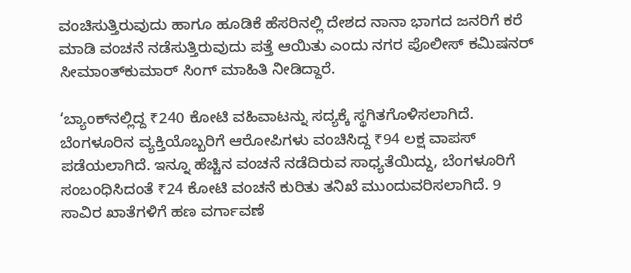ವಂಚಿಸುತ್ತಿರುವುದು ಹಾಗೂ ಹೂಡಿಕೆ ಹೆಸರಿನಲ್ಲಿ ದೇಶದ ನಾನಾ ಭಾಗದ ಜನರಿಗೆ ಕರೆ ಮಾಡಿ ವಂಚನೆ ನಡೆಸುತ್ತಿರುವುದು ಪತ್ತೆ ಆಯಿತು ಎಂದು ನಗರ ಪೊಲೀಸ್ ಕಮಿಷನರ್ ಸೀಮಾಂತ್‌ಕುಮಾರ್ ಸಿಂಗ್‌ ಮಾಹಿತಿ ನೀಡಿದ್ದಾರೆ.

‘ಬ್ಯಾಂಕ್‌ನಲ್ಲಿದ್ದ ₹240 ಕೋಟಿ ವಹಿವಾಟನ್ನು ಸದ್ಯಕ್ಕೆ ಸ್ಥಗಿತಗೊಳಿಸಲಾಗಿದೆ. ಬೆಂಗಳೂರಿನ ವ್ಯಕ್ತಿಯೊಬ್ಬರಿಗೆ ಆರೋಪಿಗಳು ವಂಚಿಸಿದ್ದ ₹94 ಲಕ್ಷ ವಾಪಸ್ ಪಡೆಯಲಾಗಿದೆ. ಇನ್ನೂ ಹೆಚ್ಚಿನ ವಂಚನೆ ನಡೆದಿರುವ ಸಾಧ್ಯತೆಯಿದ್ದು, ಬೆಂಗಳೂರಿಗೆ ಸಂಬಂಧಿಸಿದಂತೆ ₹24 ಕೋಟಿ ವಂಚನೆ ಕುರಿತು ತನಿಖೆ ಮುಂದುವರಿಸಲಾಗಿದೆ. 9 ಸಾವಿರ ಖಾತೆಗಳಿಗೆ ಹಣ ವರ್ಗಾವಣೆ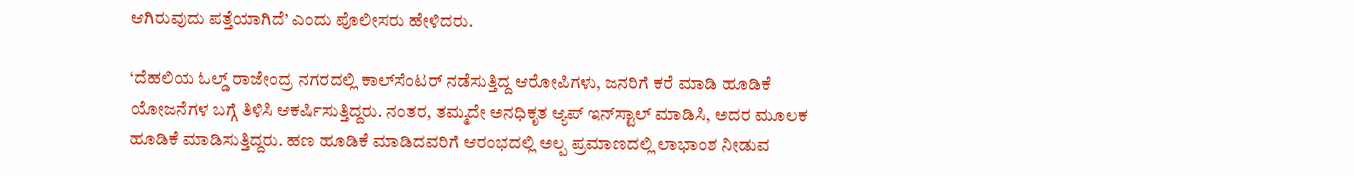ಆಗಿರುವುದು ಪತ್ತೆಯಾಗಿದೆ’ ಎಂದು ಪೊಲೀಸರು ಹೇಳಿದರು.

‘ದೆಹಲಿಯ ಓಲ್ಡ್ ರಾಜೇಂದ್ರ ನಗರದಲ್ಲಿ ಕಾಲ್‌ಸೆಂಟರ್ ನಡೆಸುತ್ತಿದ್ದ ಆರೋಪಿಗಳು, ಜನರಿಗೆ ಕರೆ ಮಾಡಿ ಹೂಡಿಕೆ ಯೋಜನೆಗಳ ಬಗ್ಗೆ ತಿಳಿಸಿ ಆಕರ್ಷಿಸುತ್ತಿದ್ದರು. ನಂತರ, ತಮ್ಮದೇ ಅನಧಿಕೃತ ಆ್ಯಪ್ ಇನ್‌ಸ್ಟಾಲ್ ಮಾಡಿಸಿ, ಅದರ ಮೂಲಕ ಹೂಡಿಕೆ ಮಾಡಿಸುತ್ತಿದ್ದರು. ಹಣ ಹೂಡಿಕೆ ಮಾಡಿದವರಿಗೆ ಆರಂಭದಲ್ಲಿ ಅಲ್ಪ ಪ್ರಮಾಣದಲ್ಲಿ ಲಾಭಾಂಶ ನೀಡುವ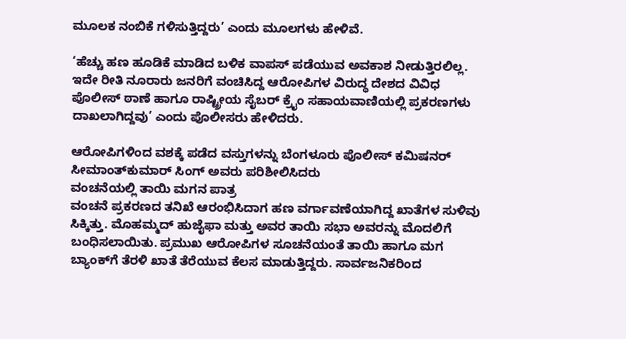ಮೂಲಕ ನಂಬಿಕೆ ಗಳಿಸುತ್ತಿದ್ದರು’ ಎಂದು ಮೂಲಗಳು ಹೇಳಿವೆ.

‘ಹೆಚ್ಚು ಹಣ ಹೂಡಿಕೆ ಮಾಡಿದ ಬಳಿಕ ವಾಪಸ್ ಪಡೆಯುವ ಅವಕಾಶ ನೀಡುತ್ತಿರಲಿಲ್ಲ. ಇದೇ ರೀತಿ ನೂರಾರು ಜನರಿಗೆ ವಂಚಿಸಿದ್ದ ಆರೋಪಿಗಳ ವಿರುದ್ಧ ದೇಶದ ವಿವಿಧ ಪೊಲೀಸ್ ಠಾಣೆ ಹಾಗೂ ರಾಷ್ಟ್ರೀಯ ಸೈಬರ್ ಕ್ರೈಂ ಸಹಾಯವಾಣಿಯಲ್ಲಿ ಪ್ರಕರಣಗಳು ದಾಖಲಾಗಿದ್ದವು’ ಎಂದು ಪೊಲೀಸರು ಹೇಳಿದರು.

ಆರೋಪಿಗಳಿಂದ ವಶಕ್ಕೆ ಪಡೆದ ವಸ್ತುಗಳನ್ನು ಬೆಂಗಳೂರು ಪೊಲೀಸ್‌ ಕಮಿಷನರ್ ಸೀಮಾಂತ್‌ಕುಮಾರ್ ಸಿಂಗ್‌ ಅವರು ಪರಿಶೀಲಿಸಿದರು
ವಂಚನೆಯಲ್ಲಿ ತಾಯಿ ಮಗನ ಪಾತ್ರ
ವಂಚನೆ ಪ್ರಕರಣದ ತನಿಖೆ ಆರಂಭಿಸಿದಾಗ ಹಣ ವರ್ಗಾವಣೆಯಾಗಿದ್ದ ಖಾತೆಗಳ ಸುಳಿವು ಸಿಕ್ಕಿತ್ತು. ಮೊಹಮ್ಮದ್ ಹುಜೈಫಾ ಮತ್ತು ಅವರ ತಾಯಿ ಸಭಾ ಅವರನ್ನು ಮೊದಲಿಗೆ ಬಂಧಿಸಲಾಯಿತು. ಪ್ರಮುಖ ಆರೋಪಿಗಳ ಸೂಚನೆಯಂತೆ ತಾಯಿ ಹಾಗೂ ಮಗ ಬ್ಯಾಂಕ್‌ಗೆ ತೆರಳಿ ಖಾತೆ ತೆರೆಯುವ ಕೆಲಸ ಮಾಡುತ್ತಿದ್ದರು. ಸಾರ್ವಜನಿಕರಿಂದ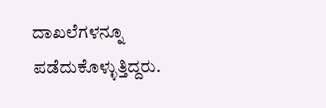ದಾಖಲೆಗಳನ್ನೂ ಪಡೆದುಕೊಳ್ಳುತ್ತಿದ್ದರು.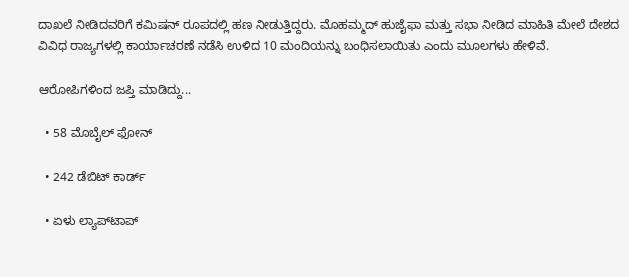ದಾಖಲೆ ನೀಡಿದವರಿಗೆ ಕಮಿಷನ್ ರೂಪದಲ್ಲಿ ಹಣ ನೀಡುತ್ತಿದ್ದರು. ಮೊಹಮ್ಮದ್ ಹುಜೈಫಾ ಮತ್ತು ಸಭಾ ನೀಡಿದ ಮಾಹಿತಿ ಮೇಲೆ ದೇಶದ ವಿವಿಧ ರಾಜ್ಯಗಳಲ್ಲಿ ಕಾರ್ಯಾಚರಣೆ ನಡೆಸಿ ಉಳಿದ 10 ಮಂದಿಯನ್ನು ಬಂಧಿಸಲಾಯಿತು ಎಂದು ಮೂಲಗಳು ಹೇಳಿವೆ.

ಆರೋಪಿಗಳಿಂದ ಜಪ್ತಿ ಮಾಡಿದ್ದು...

  • 58 ಮೊಬೈಲ್‌ ಫೋನ್‌

  • 242 ಡೆಬಿಟ್ ಕಾರ್ಡ್

  • ಏಳು ಲ್ಯಾಪ್‌ಟಾಪ್‌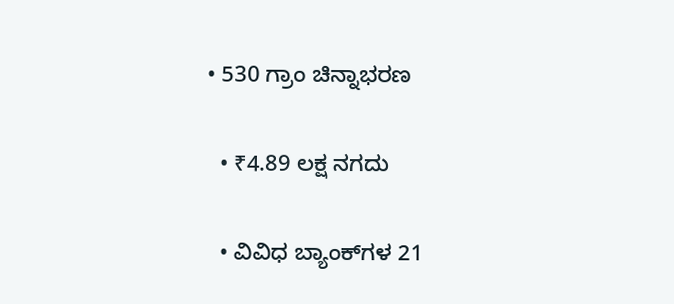• 530 ಗ್ರಾಂ ಚಿನ್ನಾಭರಣ

  • ₹4.89 ಲಕ್ಷ ನಗದು

  • ವಿವಿಧ ಬ್ಯಾಂಕ್‌ಗಳ 21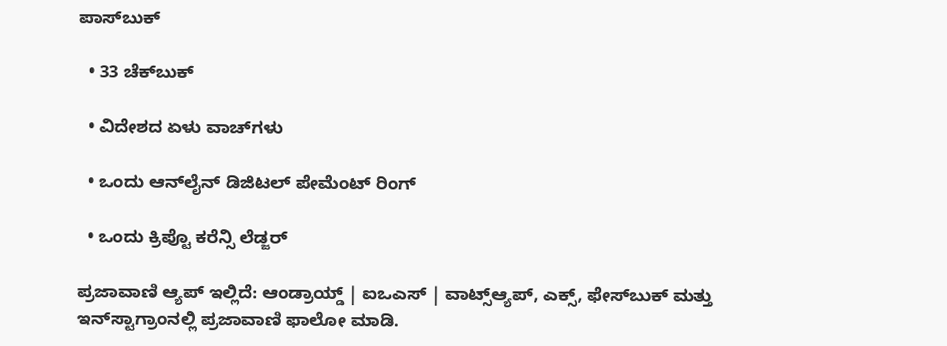ಪಾಸ್‌ಬುಕ್‌

  • 33 ಚೆಕ್‌ಬುಕ್‌

  • ವಿದೇಶದ ಏಳು ವಾಚ್‌ಗಳು

  • ಒಂದು ಆನ್‌ಲೈನ್ ಡಿಜಿಟಲ್‌ ಪೇಮೆಂಟ್ ರಿಂಗ್‌

  • ಒಂದು ಕ್ರಿಪ್ಟೊ ಕರೆನ್ಸಿ ಲೆಡ್ಜರ್‌

ಪ್ರಜಾವಾಣಿ ಆ್ಯಪ್ ಇಲ್ಲಿದೆ: ಆಂಡ್ರಾಯ್ಡ್ | ಐಒಎಸ್ | ವಾಟ್ಸ್ಆ್ಯಪ್, ಎಕ್ಸ್, ಫೇಸ್‌ಬುಕ್ ಮತ್ತು ಇನ್‌ಸ್ಟಾಗ್ರಾಂನಲ್ಲಿ ಪ್ರಜಾವಾಣಿ ಫಾಲೋ ಮಾಡಿ.